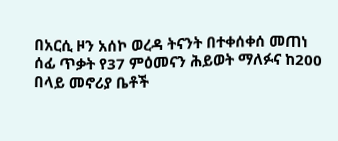በአርሲ ዞን አሰኮ ወረዳ ትናንት በተቀሰቀሰ መጠነ ሰፊ ጥቃት የ37 ምዕመናን ሕይወት ማለፉና ከ200 በላይ መኖሪያ ቤቶች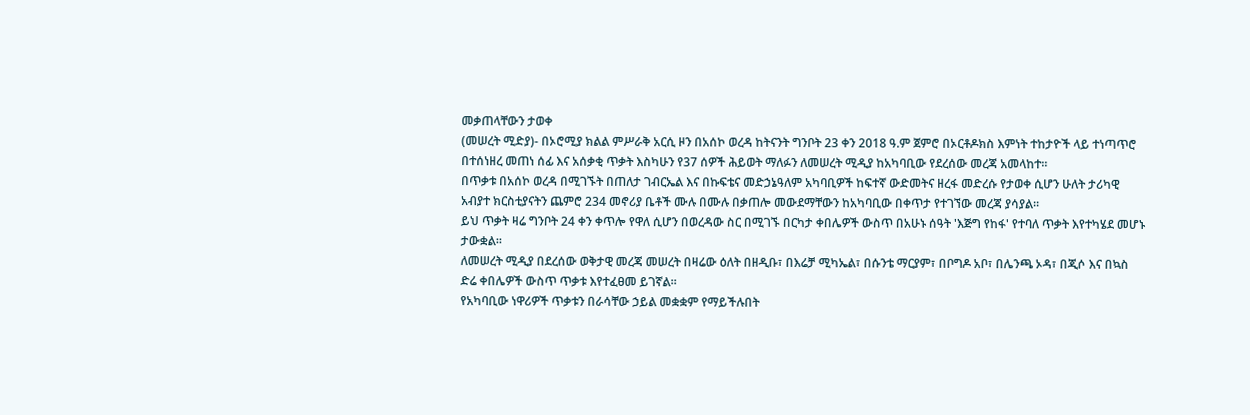መቃጠላቸውን ታወቀ
(መሠረት ሚድያ)- በኦሮሚያ ክልል ምሥራቅ አርሲ ዞን በአሰኮ ወረዳ ከትናንት ግንቦት 23 ቀን 2018 ዓ.ም ጀምሮ በኦርቶዶክስ እምነት ተከታዮች ላይ ተነጣጥሮ በተሰነዘረ መጠነ ሰፊ እና አሰቃቂ ጥቃት እስካሁን የ37 ሰዎች ሕይወት ማለፉን ለመሠረት ሚዲያ ከአካባቢው የደረሰው መረጃ አመላከተ።
በጥቃቱ በአሰኮ ወረዳ በሚገኙት በጠለታ ገብርኤል እና በኩፍቴና መድኃኔዓለም አካባቢዎች ከፍተኛ ውድመትና ዘረፋ መድረሱ የታወቀ ሲሆን ሁለት ታሪካዊ አብያተ ክርስቲያናትን ጨምሮ 234 መኖሪያ ቤቶች ሙሉ በሙሉ በቃጠሎ መውደማቸውን ከአካባቢው በቀጥታ የተገኘው መረጃ ያሳያል።
ይህ ጥቃት ዛሬ ግንቦት 24 ቀን ቀጥሎ የዋለ ሲሆን በወረዳው ስር በሚገኙ በርካታ ቀበሌዎች ውስጥ በአሁኑ ሰዓት 'እጅግ የከፋ' የተባለ ጥቃት እየተካሄደ መሆኑ ታውቋል።
ለመሠረት ሚዲያ በደረሰው ወቅታዊ መረጃ መሠረት በዛሬው ዕለት በዘዲቡ፣ በእሬቻ ሚካኤል፣ በሱንቴ ማርያም፣ በቦግዶ አቦ፣ በሌንጫ ኦዳ፣ በጂሶ እና በኳስ ድሬ ቀበሌዎች ውስጥ ጥቃቱ እየተፈፀመ ይገኛል።
የአካባቢው ነዋሪዎች ጥቃቱን በራሳቸው ኃይል መቋቋም የማይችሉበት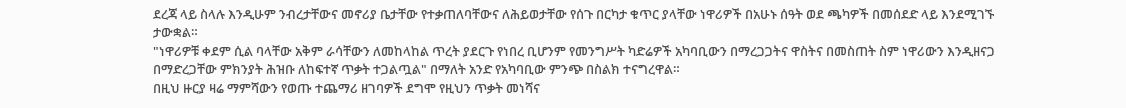ደረጃ ላይ ስላሉ እንዲሁም ንብረታቸውና መኖሪያ ቤታቸው የተቃጠለባቸውና ለሕይወታቸው የሰጉ በርካታ ቁጥር ያላቸው ነዋሪዎች በአሁኑ ሰዓት ወደ ጫካዎች በመሰደድ ላይ እንደሚገኙ ታውቋል።
"ነዋሪዎቹ ቀደም ሲል ባላቸው አቅም ራሳቸውን ለመከላከል ጥረት ያደርጉ የነበረ ቢሆንም የመንግሥት ካድሬዎች አካባቢውን በማረጋጋትና ዋስትና በመስጠት ስም ነዋሪውን እንዲዘናጋ በማድረጋቸው ምክንያት ሕዝቡ ለከፍተኛ ጥቃት ተጋልጧል" በማለት አንድ የአካባቢው ምንጭ በስልክ ተናግረዋል።
በዚህ ዙርያ ዛሬ ማምሻውን የወጡ ተጨማሪ ዘገባዎች ደግሞ የዚህን ጥቃት መነሻና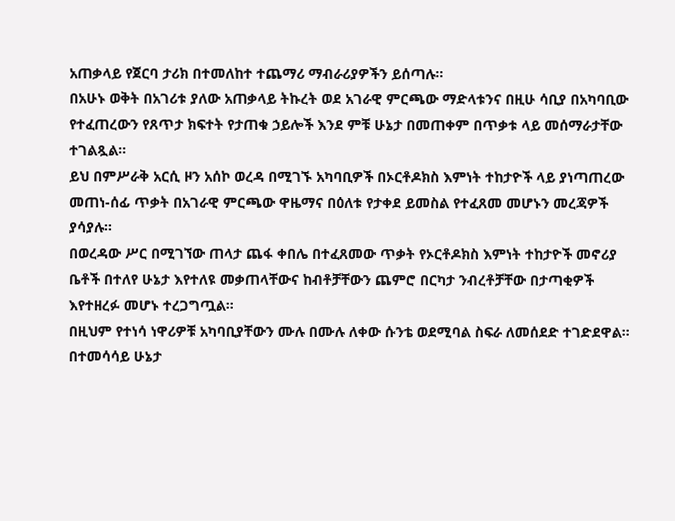አጠቃላይ የጀርባ ታሪክ በተመለከተ ተጨማሪ ማብራሪያዎችን ይሰጣሉ።
በአሁኑ ወቅት በአገሪቱ ያለው አጠቃላይ ትኩረት ወደ አገራዊ ምርጫው ማድላቱንና በዚሁ ሳቢያ በአካባቢው የተፈጠረውን የጸጥታ ክፍተት የታጠቁ ኃይሎች እንደ ምቹ ሁኔታ በመጠቀም በጥቃቱ ላይ መሰማራታቸው ተገልጿል።
ይህ በምሥራቅ አርሲ ዞን አሰኮ ወረዳ በሚገኙ አካባቢዎች በኦርቶዶክስ እምነት ተከታዮች ላይ ያነጣጠረው መጠነ-ሰፊ ጥቃት በአገራዊ ምርጫው ዋዜማና በዕለቱ የታቀደ ይመስል የተፈጸመ መሆኑን መረጃዎች ያሳያሉ።
በወረዳው ሥር በሚገኘው ጠላታ ጨፋ ቀበሌ በተፈጸመው ጥቃት የኦርቶዶክስ እምነት ተከታዮች መኖሪያ ቤቶች በተለየ ሁኔታ እየተለዩ መቃጠላቸውና ከብቶቻቸውን ጨምሮ በርካታ ንብረቶቻቸው በታጣቂዎች እየተዘረፉ መሆኑ ተረጋግጧል።
በዚህም የተነሳ ነዋሪዎቹ አካባቢያቸውን ሙሉ በሙሉ ለቀው ሱንቴ ወደሚባል ስፍራ ለመሰደድ ተገድደዋል።
በተመሳሳይ ሁኔታ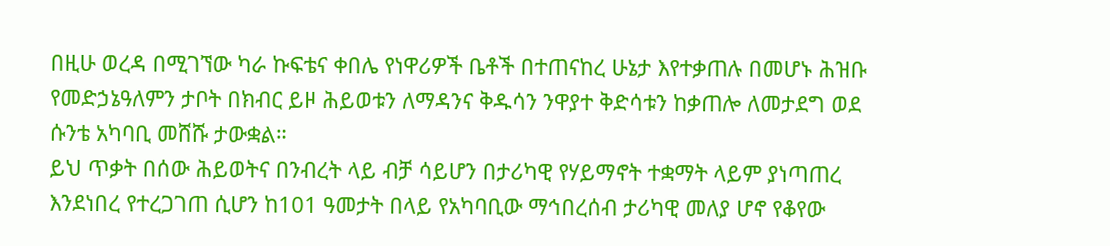በዚሁ ወረዳ በሚገኘው ካራ ኩፍቴና ቀበሌ የነዋሪዎች ቤቶች በተጠናከረ ሁኔታ እየተቃጠሉ በመሆኑ ሕዝቡ የመድኃኔዓለምን ታቦት በክብር ይዞ ሕይወቱን ለማዳንና ቅዱሳን ንዋያተ ቅድሳቱን ከቃጠሎ ለመታደግ ወደ ሱንቴ አካባቢ መሸሹ ታውቋል።
ይህ ጥቃት በሰው ሕይወትና በንብረት ላይ ብቻ ሳይሆን በታሪካዊ የሃይማኖት ተቋማት ላይም ያነጣጠረ እንደነበረ የተረጋገጠ ሲሆን ከ101 ዓመታት በላይ የአካባቢው ማኅበረሰብ ታሪካዊ መለያ ሆኖ የቆየው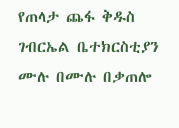የጠላታ ጨፋ ቅዱስ ገብርኤል ቤተክርስቲያን ሙሉ በሙሉ በቃጠሎ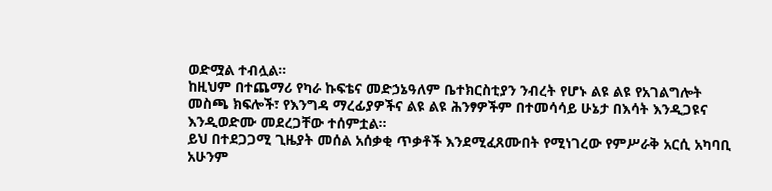ወድሟል ተብሏል።
ከዚህም በተጨማሪ የካራ ኩፍቴና መድኃኔዓለም ቤተክርስቲያን ንብረት የሆኑ ልዩ ልዩ የአገልግሎት መስጫ ክፍሎች፣ የእንግዳ ማረፊያዎችና ልዩ ልዩ ሕንፃዎችም በተመሳሳይ ሁኔታ በእሳት እንዲጋዩና እንዲወድሙ መደረጋቸው ተሰምቷል።
ይህ በተደጋጋሚ ጊዜያት መሰል አሰቃቂ ጥቃቶች እንደሚፈጸሙበት የሚነገረው የምሥራቅ አርሲ አካባቢ አሁንም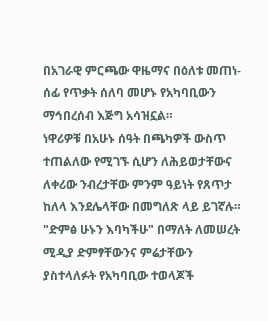በአገራዊ ምርጫው ዋዜማና በዕለቱ መጠነ-ሰፊ የጥቃት ሰለባ መሆኑ የአካባቢውን ማኅበረሰብ እጅግ አሳዝኗል።
ነዋሪዎቹ በአሁኑ ሰዓት በጫካዎች ውስጥ ተጠልለው የሚገኙ ሲሆን ለሕይወታቸውና ለቀሪው ንብረታቸው ምንም ዓይነት የጸጥታ ከለላ እንደሌላቸው በመግለጽ ላይ ይገኛሉ።
"ድምፅ ሁኑን እባካችሁ" በማለት ለመሠረት ሚዲያ ድምፃቸውንና ምሬታቸውን ያስተላለፉት የአካባቢው ተወላጆች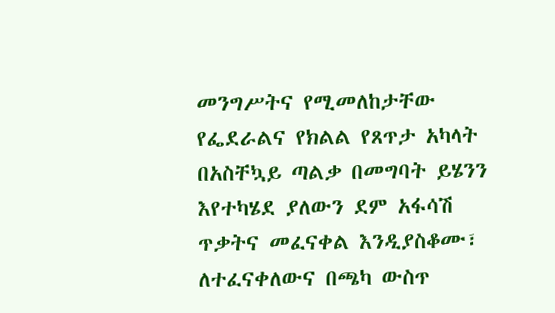መንግሥትና የሚመለከታቸው የፌደራልና የክልል የጸጥታ አካላት በአስቸኳይ ጣልቃ በመግባት ይሄንን እየተካሄደ ያለውን ደም አፋሳሽ ጥቃትና መፈናቀል እንዲያስቆሙ፣ ለተፈናቀለውና በጫካ ውስጥ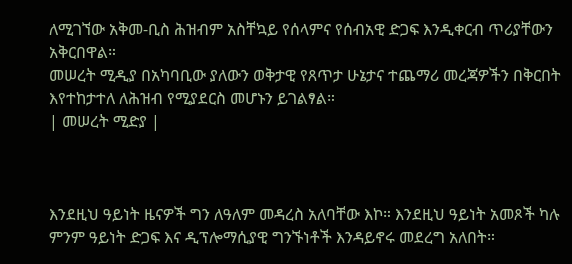ለሚገኘው አቅመ-ቢስ ሕዝብም አስቸኳይ የሰላምና የሰብአዊ ድጋፍ እንዲቀርብ ጥሪያቸውን አቅርበዋል።
መሠረት ሚዲያ በአካባቢው ያለውን ወቅታዊ የጸጥታ ሁኔታና ተጨማሪ መረጃዎችን በቅርበት እየተከታተለ ለሕዝብ የሚያደርስ መሆኑን ይገልፃል።
| መሠረት ሚድያ |



እንደዚህ ዓይነት ዜናዎች ግን ለዓለም መዳረስ አለባቸው እኮ። እንደዚህ ዓይነት አመጾች ካሉ ምንም ዓይነት ድጋፍ እና ዲፕሎማሲያዊ ግንኙነቶች እንዳይኖሩ መደረግ አለበት።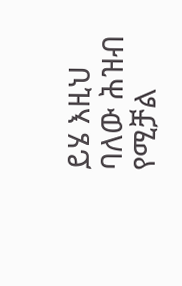ይሄ እዚህ ባለው ሕዝብ የሚቻል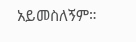አይመስለኝም።